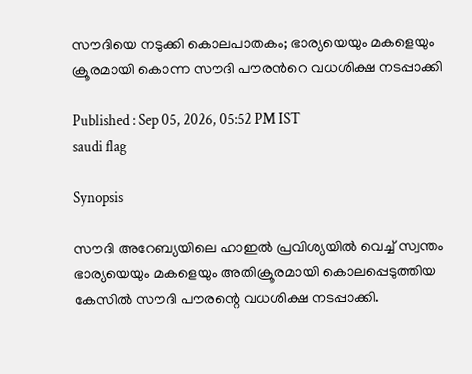സൗദിയെ നടുക്കി കൊലപാതകം; ഭാര്യയെയും മകളെയും ക്രൂരമായി കൊന്ന സൗദി പൗരന്‍റെ വധശിക്ഷ നടപ്പാക്കി

Published : Sep 05, 2026, 05:52 PM IST
saudi flag

Synopsis

സൗദി അറേബ്യയിലെ ഹാഇൽ പ്രവിശ്യയിൽ വെച്ച് സ്വന്തം ഭാര്യയെയും മകളെയും അതിക്രൂരമായി കൊലപ്പെടുത്തിയ കേസിൽ സൗദി പൗരന്റെ വധശിക്ഷ നടപ്പാക്കി.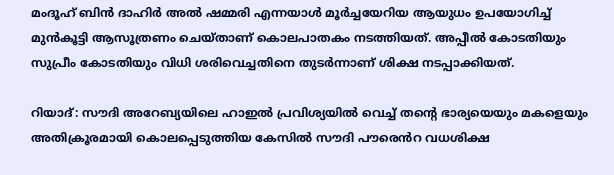മംദൂഹ് ബിൻ ദാഹിർ അൽ ഷമ്മരി എന്നയാൾ മൂർച്ചയേറിയ ആയുധം ഉപയോഗിച്ച് മുൻകൂട്ടി ആസൂത്രണം ചെയ്താണ് കൊലപാതകം നടത്തിയത്. അപ്പീൽ കോടതിയും സുപ്രീം കോടതിയും വിധി ശരിവെച്ചതിനെ തുടർന്നാണ് ശിക്ഷ നടപ്പാക്കിയത്.

റിയാദ്: സൗദി അറേബ്യയിലെ ഹാഇൽ പ്രവിശ്യയിൽ വെച്ച് തന്‍റെ ഭാര്യയെയും മകളെയും അതിക്രൂരമായി കൊലപ്പെടുത്തിയ കേസിൽ സൗദി പൗരെൻറ വധശിക്ഷ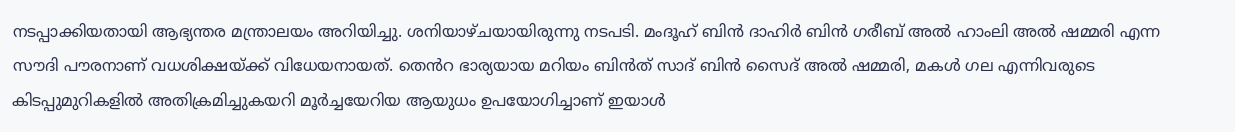നടപ്പാക്കിയതായി ആഭ്യന്തര മന്ത്രാലയം അറിയിച്ചു. ശനിയാഴ്ചയായിരുന്നു നടപടി. മംദൂഹ് ബിൻ ദാഹിർ ബിൻ ഗരീബ് അൽ ഹാംലി അൽ ഷമ്മരി എന്ന സൗദി പൗരനാണ് വധശിക്ഷയ്ക്ക് വിധേയനായത്. തെൻറ ഭാര്യയായ മറിയം ബിൻത് സാദ് ബിൻ സൈദ് അൽ ഷമ്മരി, മകൾ ഗല എന്നിവരുടെ കിടപ്പുമുറികളിൽ അതിക്രമിച്ചുകയറി മൂർച്ചയേറിയ ആയുധം ഉപയോഗിച്ചാണ് ഇയാൾ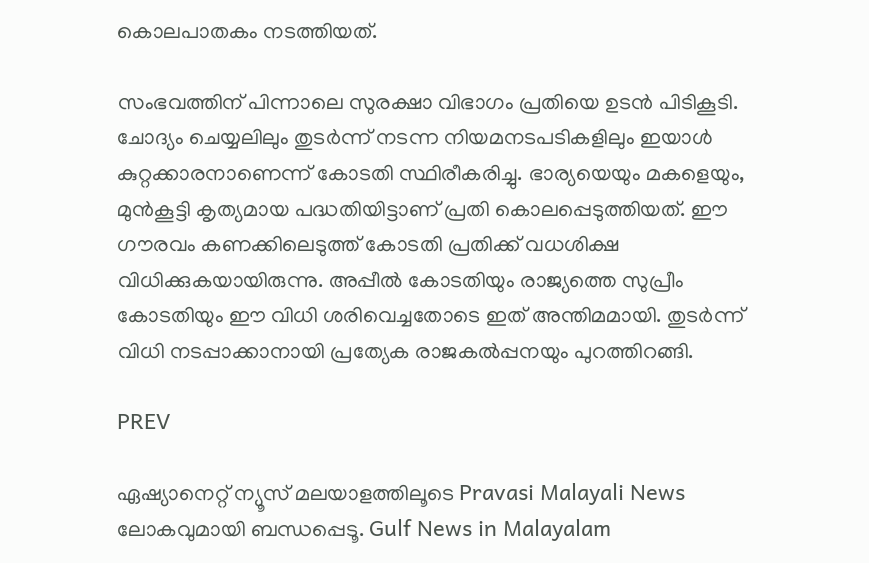കൊലപാതകം നടത്തിയത്.

സംഭവത്തിന് പിന്നാലെ സുരക്ഷാ വിഭാഗം പ്രതിയെ ഉടൻ പിടികൂടി. ചോദ്യം ചെയ്യലിലും തുടർന്ന് നടന്ന നിയമനടപടികളിലും ഇയാൾ കുറ്റക്കാരനാണെന്ന് കോടതി സ്ഥിരീകരിച്ചു. ഭാര്യയെയും മകളെയും, മുൻകൂട്ടി കൃത്യമായ പദ്ധതിയിട്ടാണ് പ്രതി കൊലപ്പെടുത്തിയത്. ഈ ഗൗരവം കണക്കിലെടുത്ത് കോടതി പ്രതിക്ക് വധശിക്ഷ വിധിക്കുകയായിരുന്നു. അപ്പീൽ കോടതിയും രാജ്യത്തെ സുപ്രീം കോടതിയും ഈ വിധി ശരിവെച്ചതോടെ ഇത് അന്തിമമായി. തുടർന്ന് വിധി നടപ്പാക്കാനായി പ്രത്യേക രാജകൽപ്പനയും പുറത്തിറങ്ങി.

PREV

ഏഷ്യാനെറ്റ് ന്യൂസ് മലയാളത്തിലൂടെ Pravasi Malayali News ലോകവുമായി ബന്ധപ്പെടൂ. Gulf News in Malayalam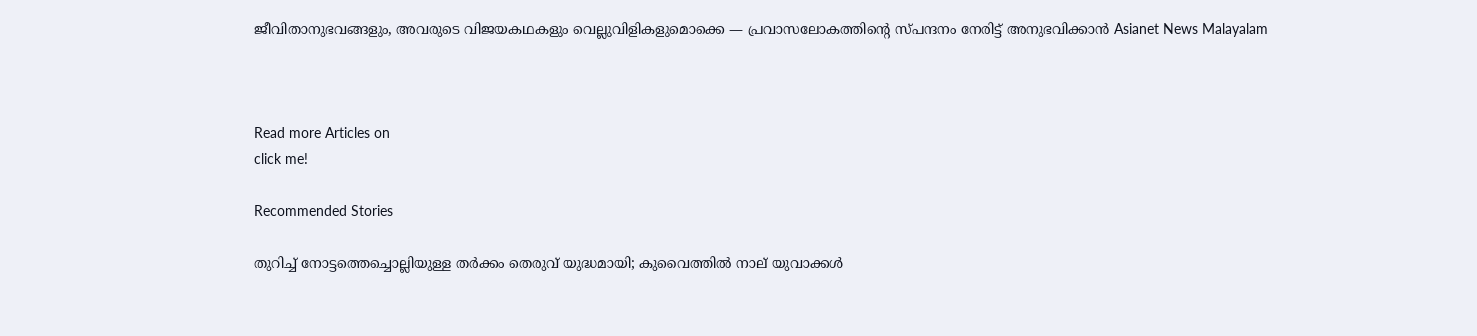ജീവിതാനുഭവങ്ങളും, അവരുടെ വിജയകഥകളും വെല്ലുവിളികളുമൊക്കെ — പ്രവാസലോകത്തിന്റെ സ്പന്ദനം നേരിട്ട് അനുഭവിക്കാൻ Asianet News Malayalam



Read more Articles on
click me!

Recommended Stories

തുറിച്ച് നോട്ടത്തെച്ചൊല്ലിയുള്ള തർക്കം തെരുവ് യുദ്ധമായി; കുവൈത്തിൽ നാല് യുവാക്കൾ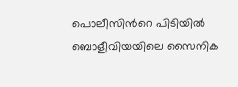പൊലീസിന്‍റെ പിടിയിൽ
ബൊളീവിയയിലെ സൈനിക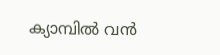ക്യാമ്പിൽ വൻ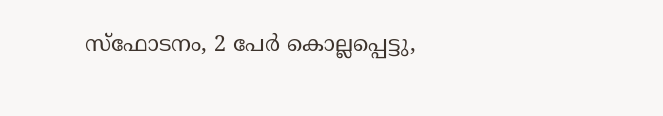സ്ഫോടനം, 2 പേർ കൊല്ലപ്പെട്ടു,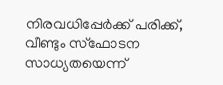നിരവധിപ്പേർക്ക് പരിക്ക്, വീണ്ടും സ്ഫോടന സാധ്യതയെന്ന്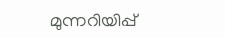മുന്നറിയിപ്പ്